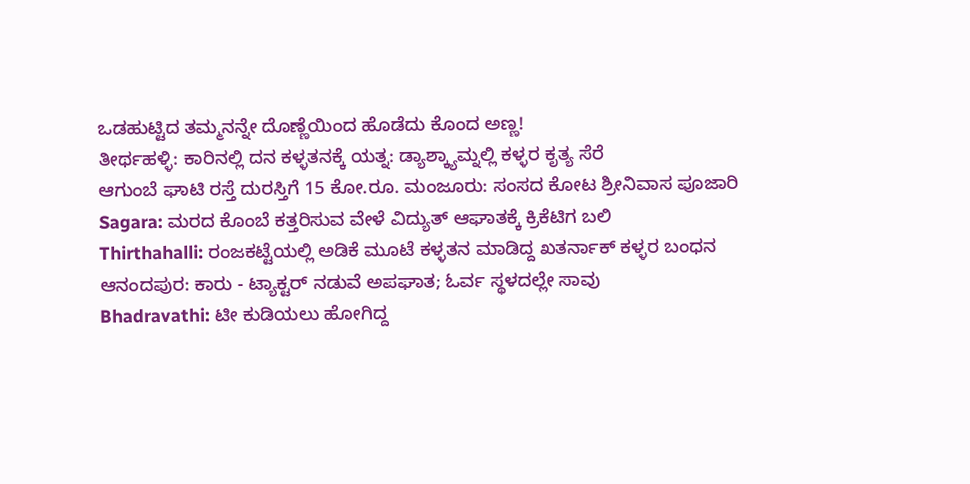ಒಡಹುಟ್ಟಿದ ತಮ್ಮನನ್ನೇ ದೊಣ್ಣೆಯಿಂದ ಹೊಡೆದು ಕೊಂದ ಅಣ್ಣ!
ತೀರ್ಥಹಳ್ಳಿ: ಕಾರಿನಲ್ಲಿ ದನ ಕಳ್ಳತನಕ್ಕೆ ಯತ್ನ: ಡ್ಯಾಶ್ಕ್ಯಾಮ್ನಲ್ಲಿ ಕಳ್ಳರ ಕೃತ್ಯ ಸೆರೆ
ಆಗುಂಬೆ ಘಾಟಿ ರಸ್ತೆ ದುರಸ್ತಿಗೆ 15 ಕೋ.ರೂ. ಮಂಜೂರು: ಸಂಸದ ಕೋಟ ಶ್ರೀನಿವಾಸ ಪೂಜಾರಿ
Sagara: ಮರದ ಕೊಂಬೆ ಕತ್ತರಿಸುವ ವೇಳೆ ವಿದ್ಯುತ್ ಆಘಾತಕ್ಕೆ ಕ್ರಿಕೆಟಿಗ ಬಲಿ
Thirthahalli: ರಂಜಕಟ್ಟೆಯಲ್ಲಿ ಅಡಿಕೆ ಮೂಟೆ ಕಳ್ಳತನ ಮಾಡಿದ್ದ ಖತರ್ನಾಕ್ ಕಳ್ಳರ ಬಂಧನ
ಆನಂದಪುರ: ಕಾರು - ಟ್ಯಾಕ್ಟರ್ ನಡುವೆ ಅಪಘಾತ; ಓರ್ವ ಸ್ಥಳದಲ್ಲೇ ಸಾವು
Bhadravathi: ಟೀ ಕುಡಿಯಲು ಹೋಗಿದ್ದ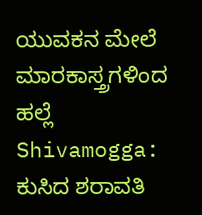ಯುವಕನ ಮೇಲೆ ಮಾರಕಾಸ್ತ್ರಗಳಿಂದ ಹಲ್ಲೆ
Shivamogga: ಕುಸಿದ ಶರಾವತಿ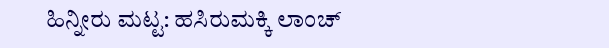ಹಿನ್ನೀರು ಮಟ್ಟ: ಹಸಿರುಮಕ್ಕಿ ಲಾಂಚ್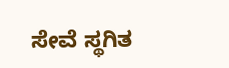ಸೇವೆ ಸ್ಥಗಿತ